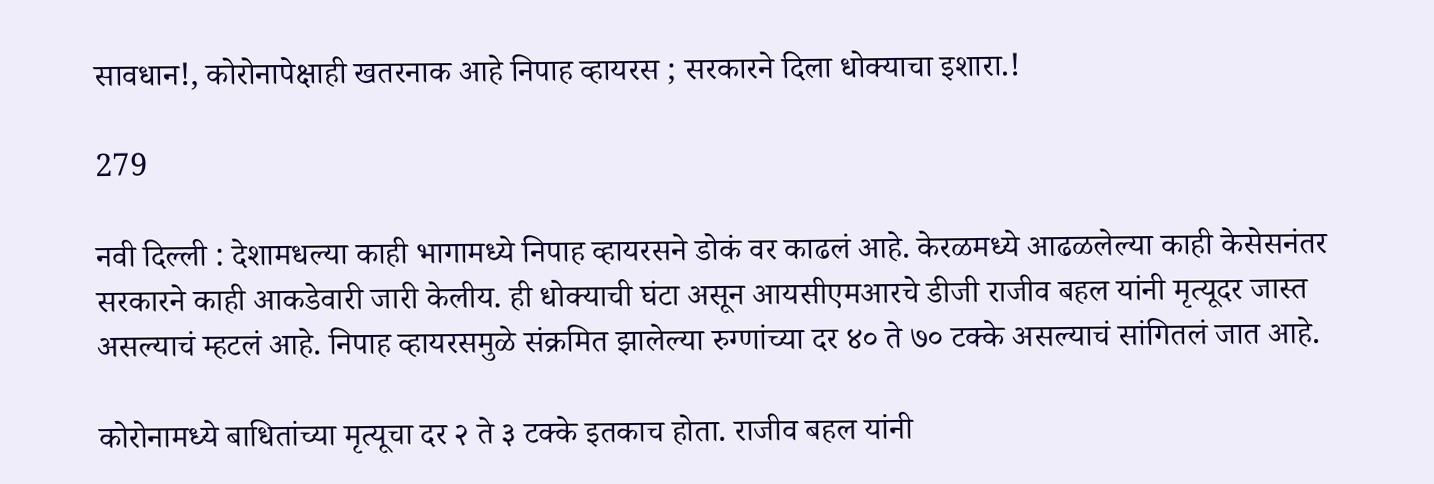सावधान!, कोरोनापेक्षाही खतरनाक आहे निपाह व्हायरस ; सरकारने दिला धोक्याचा इशारा.!

279

नवी दिल्ली : देशामधल्या काही भागामध्ये निपाह व्हायरसने डोकं वर काढलं आहे. केरळमध्ये आढळलेल्या काही केसेसनंतर सरकारने काही आकडेवारी जारी केलीय. ही धोक्याची घंटा असून आयसीएमआरचे डीजी राजीव बहल यांनी मृत्यूदर जास्त असल्याचं म्हटलं आहे. निपाह व्हायरसमुळे संक्रमित झालेल्या रुग्णांच्या दर ४० ते ७० टक्के असल्याचं सांगितलं जात आहे.

कोरोनामध्ये बाधितांच्या मृत्यूचा दर २ ते ३ टक्के इतकाच होता. राजीव बहल यांनी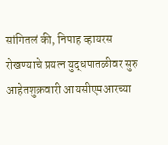सांगितलं की, निपाह व्हायरस रोखण्याचे प्रयत्न युद्धपातळीवर सुरु आहेतशुक्रवारी आयसीएमआरच्या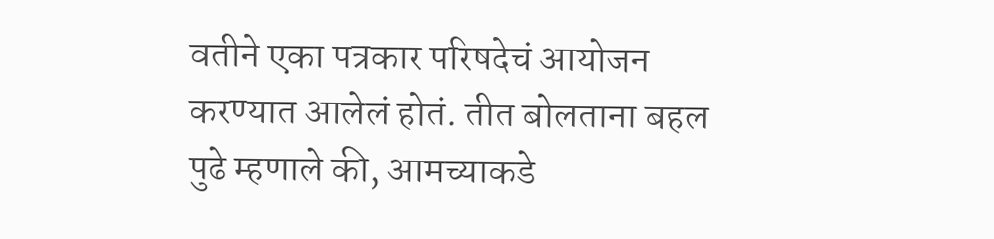वतीने एका पत्रकार परिषदेचं आयोजन करण्यात आलेलं होतं. तीत बोलताना बहल पुढे म्हणाले की, आमच्याकडे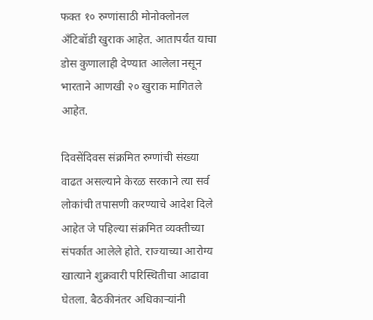फक्त १० रुग्णांसाठी मोनोक्लोनल अँटिबॉडी खुराक आहेत. आतापर्यंत याचा डोस कुणालाही देण्यात आलेला नसून भारताने आणखी २० खुराक मागितले आहेत.

दिवसेंदिवस संक्रमित रुग्णांची संख्या वाढत असल्याने केरळ सरकाने त्या सर्व लोकांची तपासणी करण्याचे आदेश दिले आहेत जे पहिल्या संक्रमित व्यक्तीच्या संपर्कात आलेले होते. राज्याच्या आरोग्य खात्याने शुक्रवारी परिस्थितीचा आढावा घेतला. बैठकीनंतर अधिकाऱ्यांनी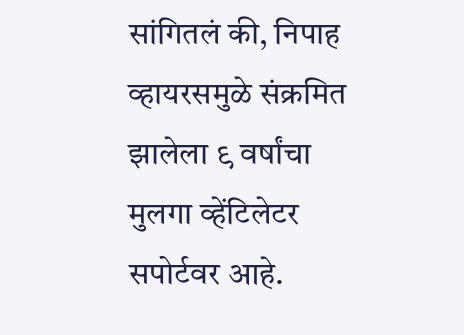सांगितलं की, निपाह व्हायरसमुळे संक्रमित झालेला ९ वर्षांचा मुलगा व्हेंटिलेटर सपोर्टवर आहे.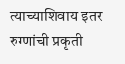त्याच्याशिवाय इतर रुग्णांची प्रकृती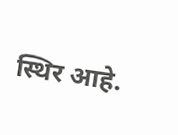स्थिर आहे.